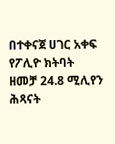በተቀናጀ ሀገር አቀፍ የፖሊዮ ክትባት ዘመቻ 24.8 ሚሊየን ሕጻናት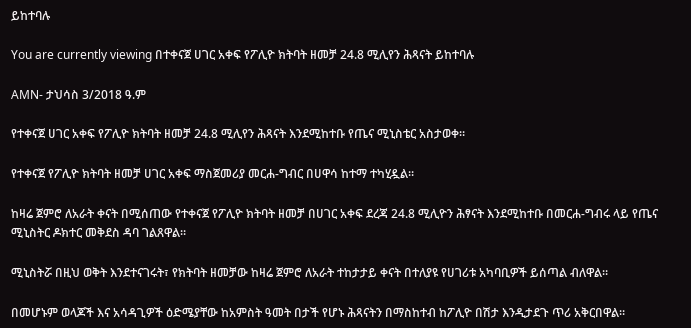ይከተባሉ

You are currently viewing በተቀናጀ ሀገር አቀፍ የፖሊዮ ክትባት ዘመቻ 24.8 ሚሊየን ሕጻናት ይከተባሉ

AMN- ታህሳስ 3/2018 ዓ.ም

የተቀናጀ ሀገር አቀፍ የፖሊዮ ክትባት ዘመቻ 24.8 ሚሊየን ሕጻናት እንደሚከተቡ የጤና ሚኒስቴር አስታወቀ።

የተቀናጀ የፖሊዮ ክትባት ዘመቻ ሀገር አቀፍ ማስጀመሪያ መርሐ-ግብር በሀዋሳ ከተማ ተካሂዷል።

ከዛሬ ጀምሮ ለአራት ቀናት በሚሰጠው የተቀናጀ የፖሊዮ ክትባት ዘመቻ በሀገር አቀፍ ደረጃ 24.8 ሚሊዮን ሕፃናት እንደሚከተቡ በመርሐ-ግብሩ ላይ የጤና ሚኒስትር ዶክተር መቅደስ ዳባ ገልጸዋል።

ሚኒስትሯ በዚህ ወቅት እንደተናገሩት፣ የክትባት ዘመቻው ከዛሬ ጀምሮ ለአራት ተከታታይ ቀናት በተለያዩ የሀገሪቱ አካባቢዎች ይሰጣል ብለዋል።

በመሆኑም ወላጆች እና አሳዳጊዎች ዕድሜያቸው ከአምስት ዓመት በታች የሆኑ ሕጻናትን በማስከተብ ከፖሊዮ በሽታ እንዲታደጉ ጥሪ አቅርበዋል።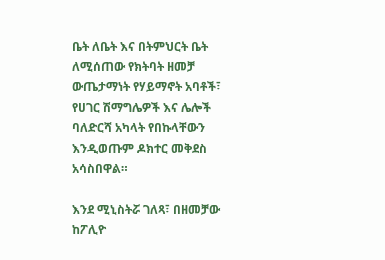ቤት ለቤት እና በትምህርት ቤት ለሚሰጠው የክትባት ዘመቻ ውጤታማነት የሃይማኖት አባቶች፣ የሀገር ሽማግሌዎች እና ሌሎች ባለድርሻ አካላት የበኩላቸውን እንዲወጡም ዶክተር መቅደስ አሳስበዋል።

እንደ ሚኒስትሯ ገለጻ፣ በዘመቻው ከፖሊዮ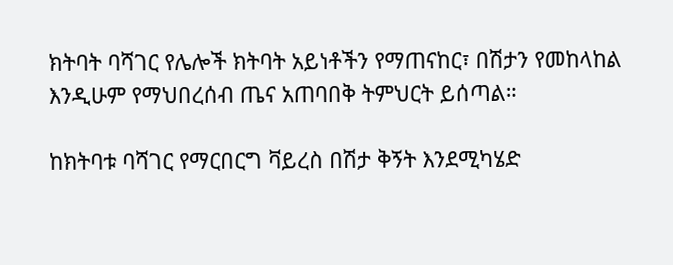ክትባት ባሻገር የሌሎች ክትባት አይነቶችን የማጠናከር፣ በሽታን የመከላከል እንዲሁም የማህበረሰብ ጤና አጠባበቅ ትምህርት ይሰጣል።

ከክትባቱ ባሻገር የማርበርግ ቫይረስ በሽታ ቅኝት እንደሚካሄድ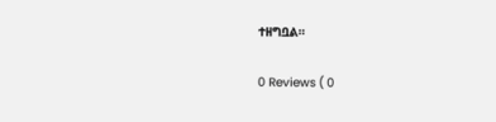ተዘግቧል።

0 Reviews ( 0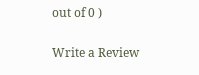out of 0 )

Write a Review